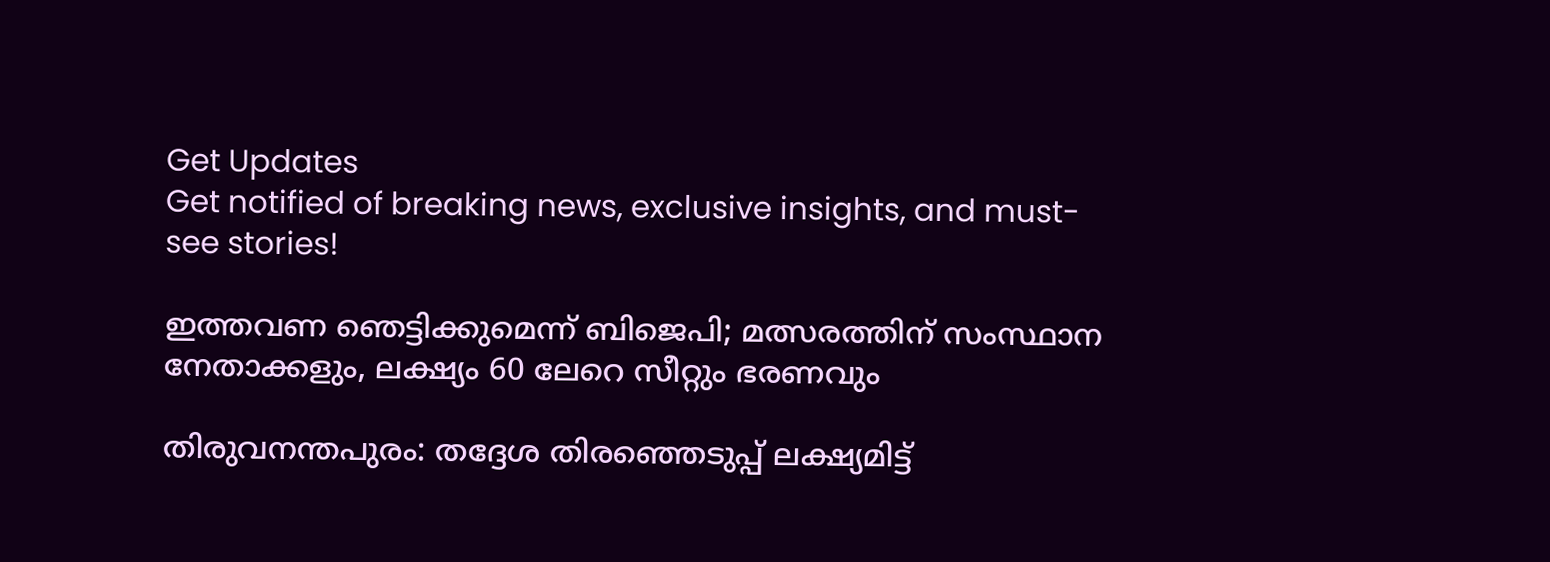Get Updates
Get notified of breaking news, exclusive insights, and must-see stories!

ഇത്തവണ ഞെട്ടിക്കുമെന്ന് ബിജെപി; മത്സരത്തിന് സംസ്ഥാന നേതാക്കളും, ലക്ഷ്യം 60 ലേറെ സീറ്റും ഭരണവും

തിരുവനന്തപുരം: തദ്ദേശ തിരഞ്ഞെടുപ്പ് ലക്ഷ്യമിട്ട്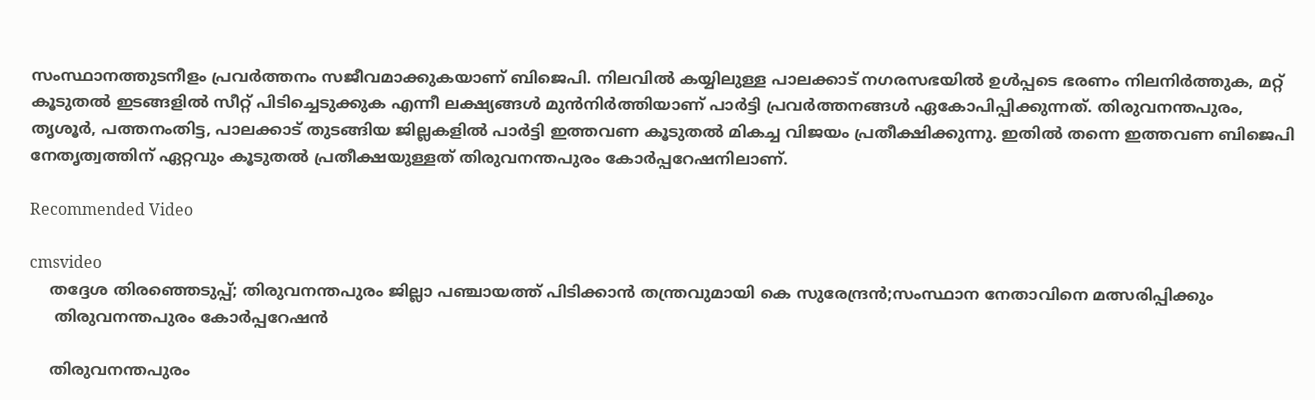സംസ്ഥാനത്തുടനീളം പ്രവർത്തനം സജീവമാക്കുകയാണ് ബിജെപി. നിലവില്‍ കയ്യിലുള്ള പാലക്കാട് നഗരസഭയില്‍ ഉള്‍പ്പടെ ഭരണം നിലനിർത്തുക, മറ്റ് കൂടുതല്‍ ഇടങ്ങളില്‍ സീറ്റ് പിടിച്ചെടുക്കുക എന്നീ ലക്ഷ്യങ്ങള്‍ മുന്‍നിർത്തിയാണ് പാർട്ടി പ്രവർത്തനങ്ങള്‍ ഏകോപിപ്പിക്കുന്നത്. തിരുവനന്തപുരം, തൃശൂർ, പത്തനംതിട്ട, പാലക്കാട് തുടങ്ങിയ ജില്ലകളില്‍ പാർട്ടി ഇത്തവണ കൂടുതല്‍ മികച്ച വിജയം പ്രതീക്ഷിക്കുന്നു. ഇതില്‍ തന്നെ ഇത്തവണ ബിജെപി നേതൃത്വത്തിന് ഏറ്റവും കൂടുതല്‍ പ്രതീക്ഷയുള്ളത് തിരുവനന്തപുരം കോർപ്പറേഷനിലാണ്.

Recommended Video

cmsvideo
    തദ്ദേശ തിരഞ്ഞെടുപ്പ്; തിരുവനന്തപുരം ജില്ലാ പഞ്ചായത്ത് പിടിക്കാൻ തന്ത്രവുമായി കെ സുരേന്ദ്രൻ;സംസ്ഥാന നേതാവിനെ മത്സരിപ്പിക്കും
     തിരുവനന്തപുരം കോർപ്പറേഷന്‍

    തിരുവനന്തപുരം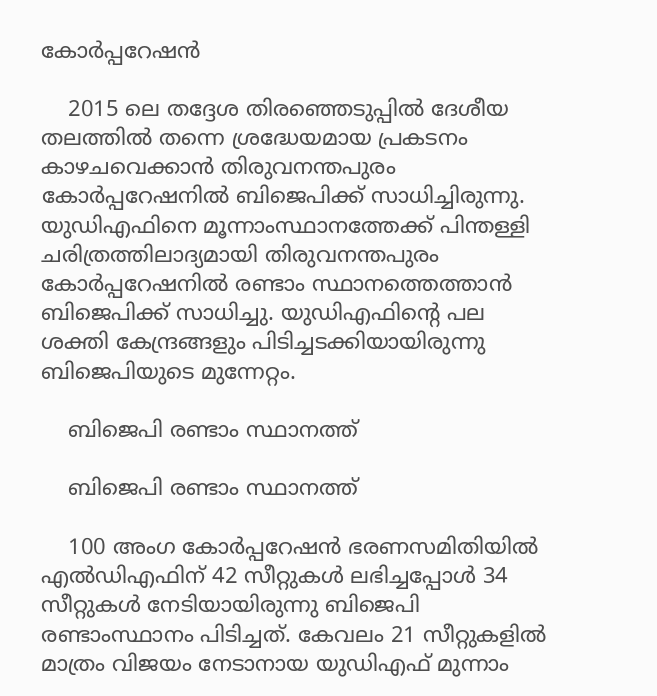കോർപ്പറേഷന്‍

    2015 ലെ തദ്ദേശ തിരഞ്ഞെടുപ്പില്‍ ദേശീയ തലത്തില്‍ തന്നെ ശ്രദ്ധേയമായ പ്രകടനം കാഴചവെക്കാന്‍ തിരുവനന്തപുരം കോർപ്പറേഷനില്‍ ബിജെപിക്ക് സാധിച്ചിരുന്നു. യുഡിഎഫിനെ മൂന്നാംസ്ഥാനത്തേക്ക് പിന്തള്ളി ചരിത്രത്തിലാദ്യമായി തിരുവനന്തപുരം കോർപ്പറേഷനില്‍ രണ്ടാം സ്ഥാനത്തെത്താന്‍ ബിജെപിക്ക് സാധിച്ചു. യുഡിഎഫിന്‍റെ പല ശക്തി കേന്ദ്രങ്ങളും പിടിച്ചടക്കിയായിരുന്നു ബിജെപിയുടെ മുന്നേറ്റം.

    ബിജെപി രണ്ടാം സ്ഥാനത്ത്

    ബിജെപി രണ്ടാം സ്ഥാനത്ത്

    100 അംഗ കോർപ്പറേഷന്‍ ഭരണസമിതിയില്‍ എല്‍ഡിഎഫിന് 42 സീറ്റുകള്‍ ലഭിച്ചപ്പോള്‍ 34 സീറ്റുകള്‍ നേടിയായിരുന്നു ബിജെപി രണ്ടാംസ്ഥാനം പിടിച്ചത്. കേവലം 21 സീറ്റുകളില്‍ മാത്രം വിജയം നേടാനായ യുഡിഎഫ് മുന്നാം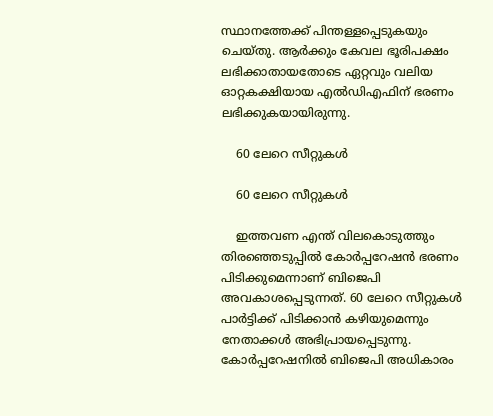സ്ഥാനത്തേക്ക് പിന്തള്ളപ്പെടുകയും ചെയ്തു. ആർക്കും കേവല ഭൂരിപക്ഷം ലഭിക്കാതായതോടെ ഏറ്റവും വലിയ ഓറ്റകക്ഷിയായ എല്‍ഡിഎഫിന് ഭരണം ലഭിക്കുകയായിരുന്നു.

    60 ലേറെ സീറ്റുകള്‍

    60 ലേറെ സീറ്റുകള്‍

    ഇത്തവണ എന്ത് വിലകൊടുത്തും തിരഞ്ഞെടുപ്പില്‍ കോർപ്പറേഷന്‍ ഭരണം പിടിക്കുമെന്നാണ് ബിജെപി അവകാശപ്പെടുന്നത്. 60 ലേറെ സീറ്റുകള്‍ പാർട്ടിക്ക് പിടിക്കാന്‍ കഴിയുമെന്നും നേതാക്കള്‍ അഭിപ്രായപ്പെടുന്നു. കോർപ്പറേഷനില്‍ ബിജെപി അധികാരം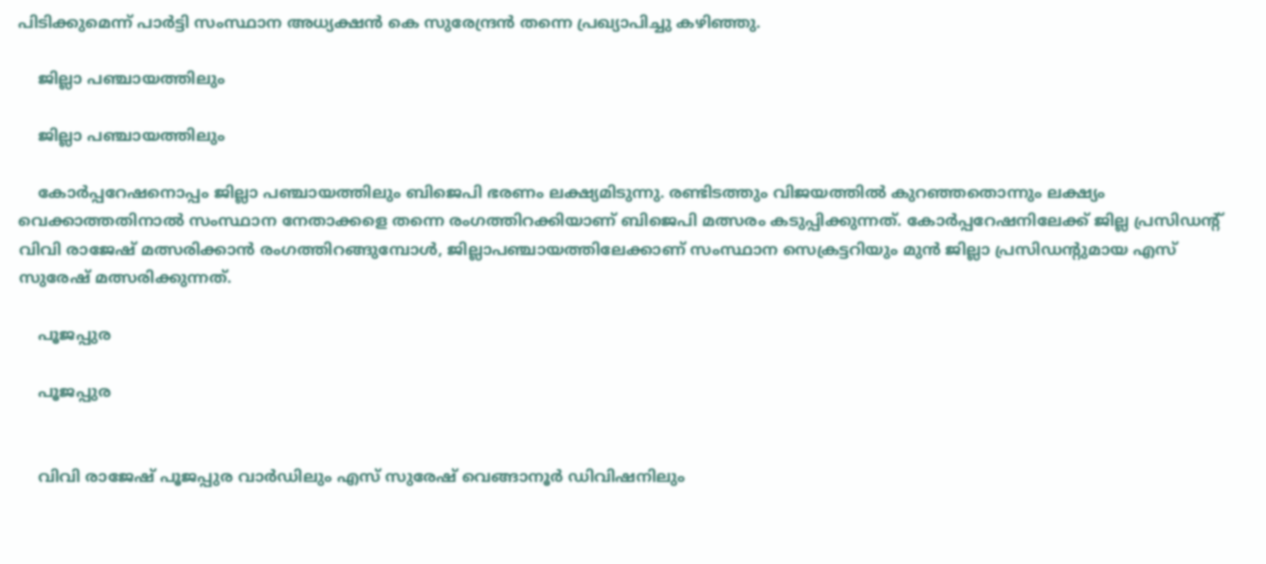പിടിക്കുമെന്ന് പാർട്ടി സംസ്ഥാന അധ്യക്ഷന്‍ കെ സുരേന്ദ്രന്‍ തന്നെ പ്രഖ്യാപിച്ചു കഴിഞ്ഞു.

    ജില്ലാ പഞ്ചായത്തിലും

    ജില്ലാ പഞ്ചായത്തിലും

    കോർപ്പറേഷനൊപ്പം ജില്ലാ പഞ്ചായത്തിലും ബിജെപി ഭരണം ലക്ഷ്യമിടുന്നു. രണ്ടിടത്തും വിജയത്തില്‍ കുറഞ്ഞതൊന്നും ലക്ഷ്യം വെക്കാത്തതിനാല്‍ സംസ്ഥാന നേതാക്കളെ തന്നെ രംഗത്തിറക്കിയാണ് ബിജെപി മത്സരം കടുപ്പിക്കുന്നത്. കോർപ്പറേഷനിലേക്ക് ജില്ല പ്രസിഡന്‍റ് വിവി രാജേഷ് മത്സരിക്കാന്‍ രംഗത്തിറങ്ങുമ്പോള്‍, ജില്ലാപഞ്ചായത്തിലേക്കാണ് സംസ്ഥാന സെക്രട്ടറിയും മുന്‍ ജില്ലാ പ്രസിഡന്‍റുമായ എസ് സുരേഷ് മത്സരിക്കുന്നത്.

    പൂജപ്പുര

    പൂജപ്പുര


    വിവി രാജേഷ് പൂജപ്പുര വാർഡിലും എസ് സുരേഷ് വെങ്ങാനൂർ ഡിവിഷനിലും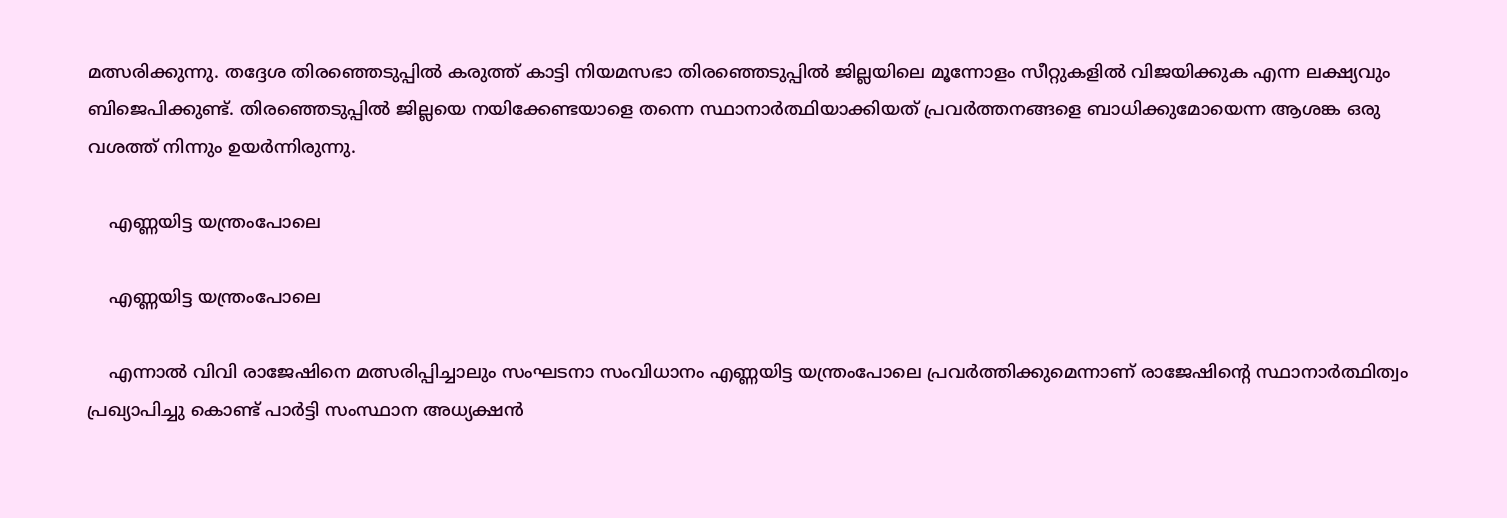മത്സരിക്കുന്നു. തദ്ദേശ തിരഞ്ഞെടുപ്പില്‍ കരുത്ത് കാട്ടി നിയമസഭാ തിരഞ്ഞെടുപ്പില്‍ ജില്ലയിലെ മൂന്നോളം സീറ്റുകളില്‍ വിജയിക്കുക എന്ന ലക്ഷ്യവും ബിജെപിക്കുണ്ട്. തിരഞ്ഞെടുപ്പില്‍ ജില്ലയെ നയിക്കേണ്ടയാളെ തന്നെ സ്ഥാനാർത്ഥിയാക്കിയത് പ്രവർത്തനങ്ങളെ ബാധിക്കുമോയെന്ന ആശങ്ക ഒരു വശത്ത് നിന്നും ഉയർന്നിരുന്നു.

    എണ്ണയിട്ട യന്ത്രംപോലെ

    എണ്ണയിട്ട യന്ത്രംപോലെ

    എന്നാല്‍ വിവി രാജേഷിനെ മത്സരിപ്പിച്ചാലും സംഘടനാ സംവിധാനം എണ്ണയിട്ട യന്ത്രംപോലെ പ്രവർത്തിക്കുമെന്നാണ് രാജേഷിന്‍റെ സ്ഥാനാർത്ഥിത്വം പ്രഖ്യാപിച്ചു കൊണ്ട് പാർട്ടി സംസ്ഥാന അധ്യക്ഷന്‍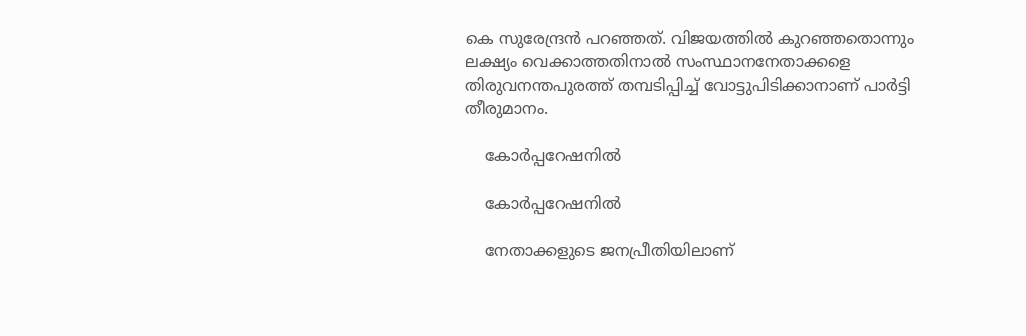കെ സുരേന്ദ്രന്‍ പറഞ്ഞത്. വിജയത്തില്‍ കുറഞ്ഞതൊന്നും ലക്ഷ്യം വെക്കാത്തതിനാല്‍ സംസ്ഥാനനേതാക്കളെ തിരുവനന്തപുരത്ത് തമ്പടിപ്പിച്ച് വോട്ടുപിടിക്കാനാണ് പാർട്ടി തീരുമാനം.

    കോർപ്പറേഷനിൽ

    കോർപ്പറേഷനിൽ

    നേതാക്കളുടെ ജനപ്രീതിയിലാണ്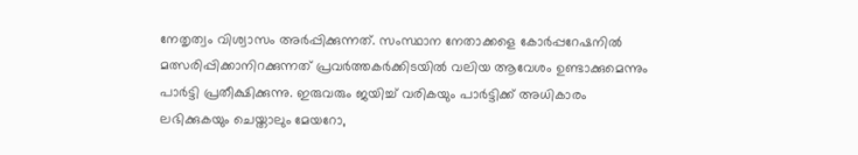നേതൃത്വം വിശ്വാസം അർപ്പിക്കുന്നത്. സംസ്ഥാന നേതാക്കളെ കോർപ്പറേഷനിൽ മത്സരിപ്പിക്കാനിറക്കുന്നത് പ്രവർത്തകർക്കിടയിൽ വലിയ ആവേശം ഉണ്ടാക്കുമെന്നും പാർട്ടി പ്രതീക്ഷിക്കുന്നു. ഇരുവരും ജയിച്ച് വരികയും പാർട്ടിക്ക് അധികാരം ലഭിക്കുകയും ചെയ്താലും മേയറോ,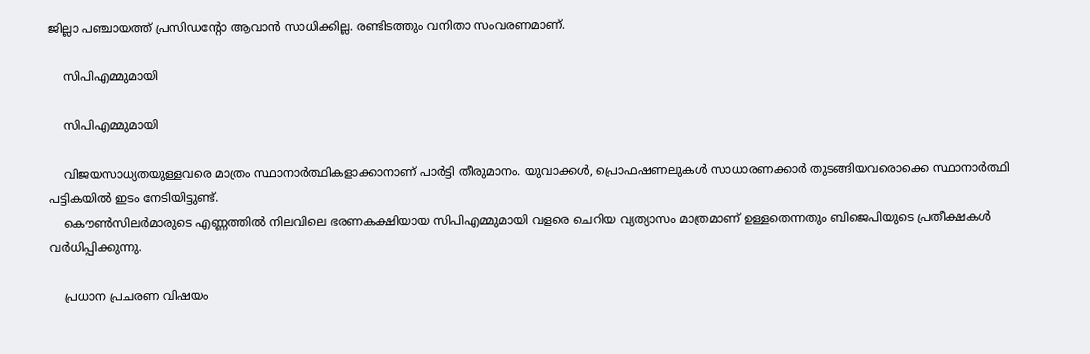ജില്ലാ പഞ്ചായത്ത് പ്രസിഡന്‍റോ ആവാന്‍ സാധിക്കില്ല. രണ്ടിടത്തും വനിതാ സംവരണമാണ്.

    സിപിഎമ്മുമായി

    സിപിഎമ്മുമായി

    വിജയസാധ്യതയുള്ളവരെ മാത്രം സ്ഥാനാർത്ഥികളാക്കാനാണ് പാർട്ടി തീരുമാനം. യുവാക്കൾ, പ്രൊഫഷണലുകൾ സാധാരണക്കാർ തുടങ്ങിയവരൊക്കെ സ്ഥാനാർത്ഥി പട്ടികയിൽ ഇടം നേടിയിട്ടുണ്ട്.
    കൌണ്‍സിലർമാരുടെ എണ്ണത്തില്‍ നിലവിലെ ഭരണകക്ഷിയായ സിപിഎമ്മുമായി വളരെ ചെറിയ വ്യത്യാസം മാത്രമാണ് ഉള്ളതെന്നതും ബിജെപിയുടെ പ്രതീക്ഷകള്‍ വർധിപ്പിക്കുന്നു.

    പ്രധാന പ്രചരണ വിഷയം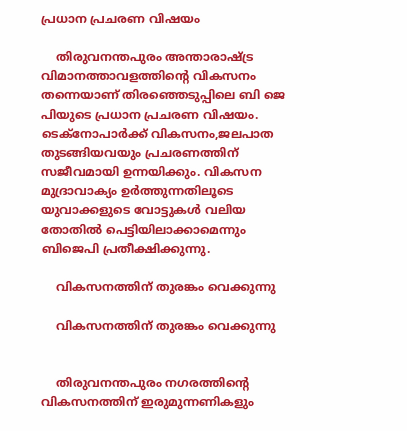പ്രധാന പ്രചരണ വിഷയം

    തിരുവനന്തപുരം അന്താരാഷ്ട്ര വിമാനത്താവളത്തിന്റെ വികസനം തന്നെയാണ് തിരഞ്ഞെടുപ്പിലെ ബി ജെ പിയുടെ പ്രധാന പ്രചരണ വിഷയം. ടെക്നോപാർക്ക് വികസനം,ജലപാത തുടങ്ങിയവയും പ്രചരണത്തിന് സജീവമായി ഉന്നയിക്കും. വികസന മുദ്രാവാക്യം ഉർത്തുന്നതിലൂടെ യുവാക്കളുടെ വോട്ടുകള്‍ വലിയ തോതില്‍ പെട്ടിയിലാക്കാമെന്നും ബിജെപി പ്രതീക്ഷിക്കുന്നു.

    വികസനത്തിന് തുരങ്കം വെക്കുന്നു

    വികസനത്തിന് തുരങ്കം വെക്കുന്നു


    തിരുവനന്തപുരം നഗരത്തിന്‍റെ വികസനത്തിന് ഇരുമുന്നണികളും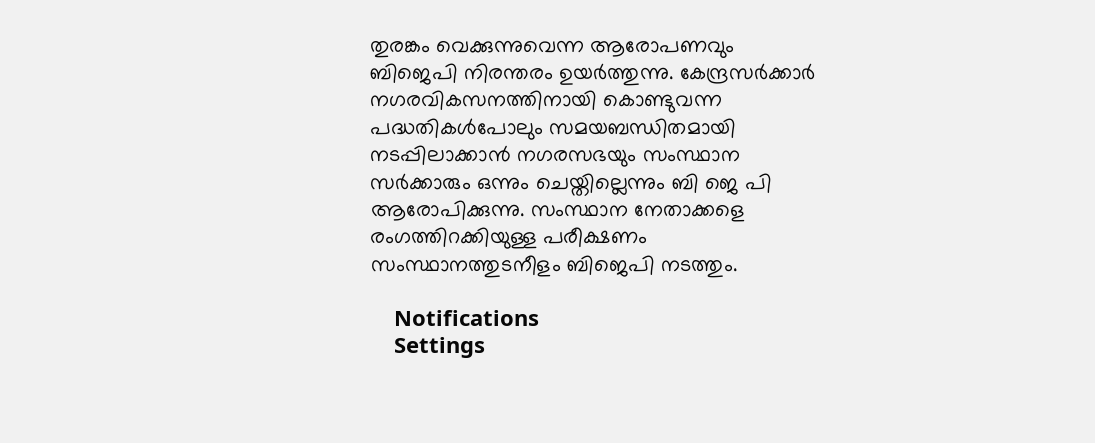തുരങ്കം വെക്കുന്നുവെന്ന ആരോപണവും ബിജെപി നിരന്തരം ഉയർത്തുന്നു. കേന്ദ്രസർക്കാർ നഗരവികസനത്തിനായി കൊണ്ടുവന്ന പദ്ധതികൾപോലും സമയബന്ധിതമായി നടപ്പിലാക്കാൻ നഗരസഭയും സംസ്ഥാന സർക്കാരും ഒന്നും ചെയ്തില്ലെന്നും ബി ജെ പി ആരോപിക്കുന്നു. സംസ്ഥാന നേതാക്കളെ രംഗത്തിറക്കിയുള്ള പരീക്ഷണം സംസ്ഥാനത്തുടനീളം ബിജെപി നടത്തും.

    Notifications
    Settings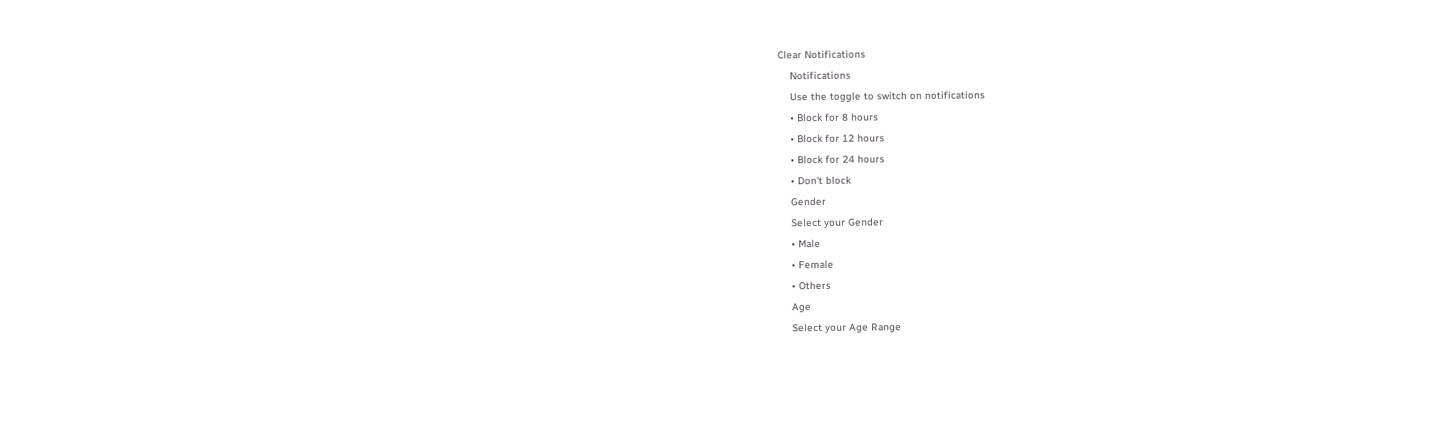Clear Notifications
    Notifications
    Use the toggle to switch on notifications
    • Block for 8 hours
    • Block for 12 hours
    • Block for 24 hours
    • Don't block
    Gender
    Select your Gender
    • Male
    • Female
    • Others
    Age
    Select your Age Range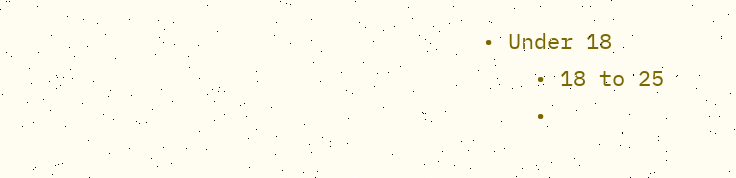• Under 18
    • 18 to 25
    •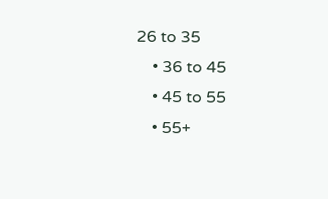26 to 35
    • 36 to 45
    • 45 to 55
    • 55+